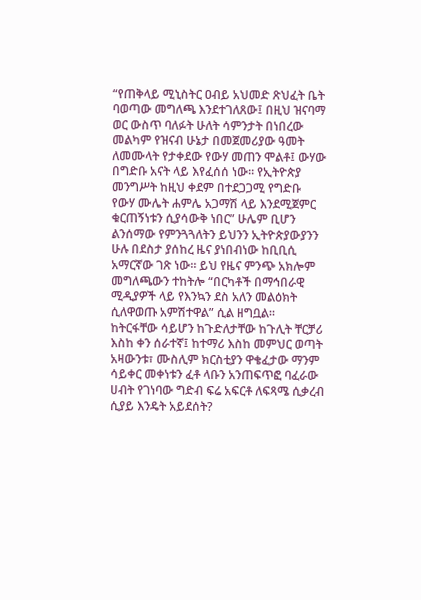“የጠቅላይ ሚኒስትር ዐብይ አህመድ ጽህፈት ቤት ባወጣው መግለጫ እንደተገለጸው፤ በዚህ ዝናባማ ወር ውስጥ ባለፉት ሁለት ሳምንታት በነበረው መልካም የዝናብ ሁኔታ በመጀመሪያው ዓመት ለመሙላት የታቀደው የውሃ መጠን ሞልቶ፤ ውሃው በግድቡ አናት ላይ እየፈሰሰ ነው። የኢትዮጵያ መንግሥት ከዚህ ቀደም በተደጋጋሚ የግድቡ የውሃ ሙሌት ሐምሌ አጋማሽ ላይ እንደሚጀምር ቁርጠኝነቱን ሲያሳውቅ ነበር” ሁሌም ቢሆን ልንሰማው የምንጓጓለትን ይህንን ኢትዮጵያውያንን ሁሉ በደስታ ያሰከረ ዜና ያነበብነው ከቢቢሲ አማርኛው ገጽ ነው። ይህ የዜና ምንጭ አክሎም መግለጫውን ተከትሎ “በርካቶች በማኅበራዊ ሚዲያዎች ላይ የእንኳን ደስ አለን መልዕክት ሲለዋወጡ አምሽተዋል” ሲል ዘግቧል።
ከትርፋቸው ሳይሆን ከጉድለታቸው ከጉሊት ቸርቻሪ እስከ ቀን ሰራተኛ፤ ከተማሪ እስከ መምህር ወጣት አዛውንቱ፣ ሙስሊም ክርስቲያን ዋቄፈታው ማንም ሳይቀር መቀነቱን ፈቶ ላቡን አንጠፍጥፎ ባፈራው ሀብት የገነባው ግድብ ፍሬ አፍርቶ ለፍጻሜ ሲቃረብ ሲያይ እንዴት አይደሰት?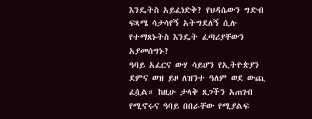እንዴትስ አይፈነድቅ? የህዳሴውን ግድብ ፍጻሜ ሳታሳየኝ አትግደለኝ ሲሉ የተማጸኑትስ እንዴት ፈጣሪያቸውን አያመሰግኑ?
ዓባይ አፈርና ውሃ ሳይሆን የኢትዮጵያን ደምና ወዝ ይዞ ለዝንተ ዓለም ወደ ውጪ ፈሷል። ከዚሁ ታላቅ ጸጋችን አጠገብ የሚኖሩና ዓባይ በበራቸው የሚያልፍ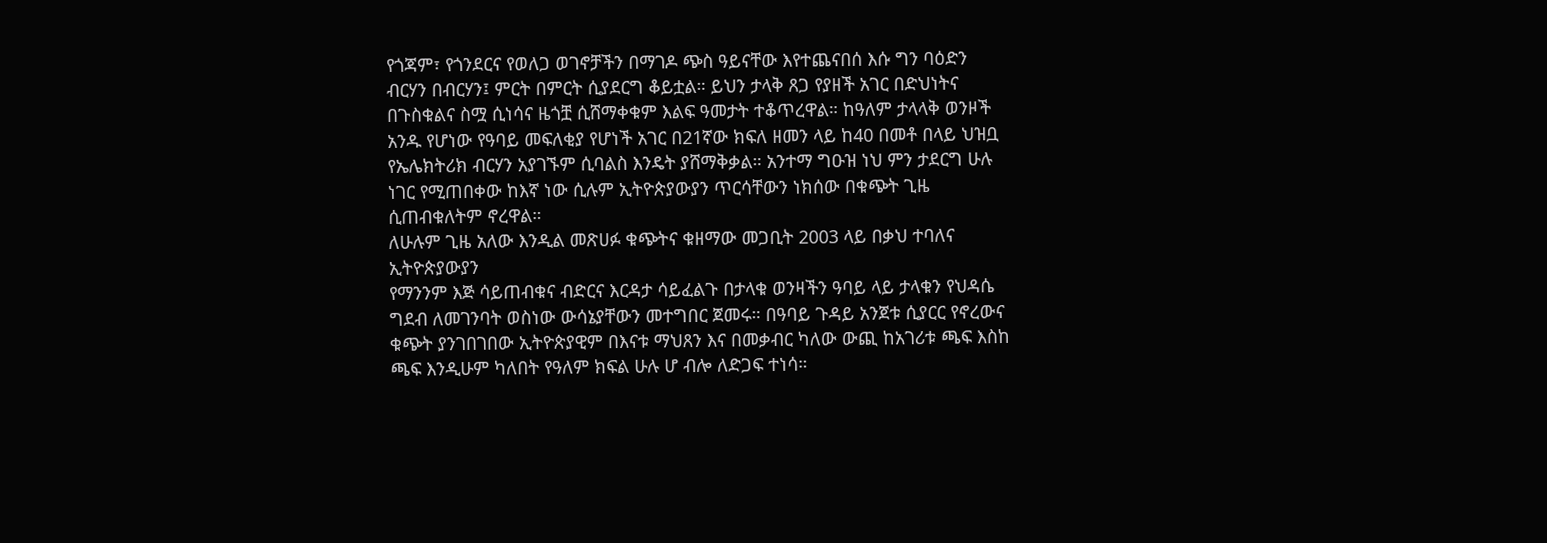የጎጃም፣ የጎንደርና የወለጋ ወገኖቻችን በማገዶ ጭስ ዓይናቸው እየተጨናበሰ እሱ ግን ባዕድን ብርሃን በብርሃን፤ ምርት በምርት ሲያደርግ ቆይቷል። ይህን ታላቅ ጸጋ የያዘች አገር በድህነትና በጉስቁልና ስሟ ሲነሳና ዜጎቿ ሲሸማቀቁም እልፍ ዓመታት ተቆጥረዋል። ከዓለም ታላላቅ ወንዞች አንዱ የሆነው የዓባይ መፍለቂያ የሆነች አገር በ21ኛው ክፍለ ዘመን ላይ ከ40 በመቶ በላይ ህዝቧ የኤሌክትሪክ ብርሃን አያገኙም ሲባልስ እንዴት ያሸማቅቃል። አንተማ ግዑዝ ነህ ምን ታደርግ ሁሉ ነገር የሚጠበቀው ከእኛ ነው ሲሉም ኢትዮጵያውያን ጥርሳቸውን ነክሰው በቁጭት ጊዜ ሲጠብቁለትም ኖረዋል።
ለሁሉም ጊዜ አለው እንዲል መጽሀፉ ቁጭትና ቁዘማው መጋቢት 2003 ላይ በቃህ ተባለና ኢትዮጵያውያን
የማንንም እጅ ሳይጠብቁና ብድርና እርዳታ ሳይፈልጉ በታላቁ ወንዛችን ዓባይ ላይ ታላቁን የህዳሴ ግደብ ለመገንባት ወስነው ውሳኔያቸውን መተግበር ጀመሩ። በዓባይ ጉዳይ አንጀቱ ሲያርር የኖረውና ቁጭት ያንገበገበው ኢትዮጵያዊም በእናቱ ማህጸን እና በመቃብር ካለው ውጪ ከአገሪቱ ጫፍ እስከ ጫፍ እንዲሁም ካለበት የዓለም ክፍል ሁሉ ሆ ብሎ ለድጋፍ ተነሳ።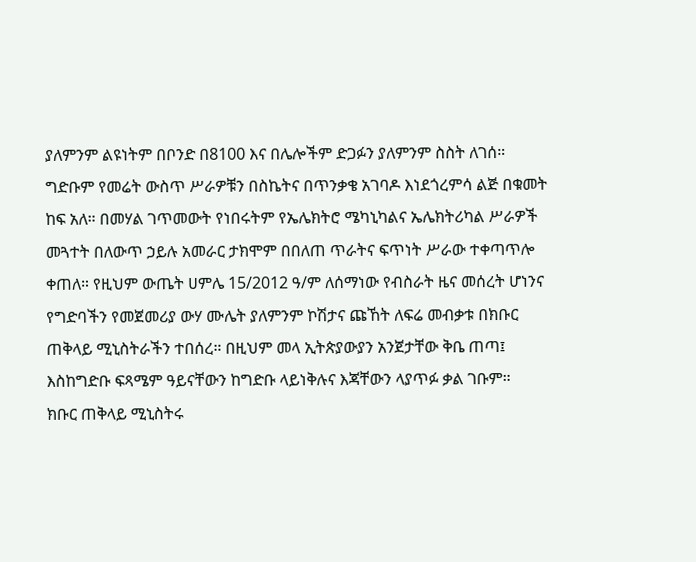ያለምንም ልዩነትም በቦንድ በ8100 እና በሌሎችም ድጋፉን ያለምንም ስስት ለገሰ።
ግድቡም የመሬት ውስጥ ሥራዎቹን በስኬትና በጥንቃቄ አገባዶ እነደጎረምሳ ልጅ በቁመት ከፍ አለ። በመሃል ገጥመውት የነበሩትም የኤሌክትሮ ሜካኒካልና ኤሌክትሪካል ሥራዎች መጓተት በለውጥ ኃይሉ አመራር ታክሞም በበለጠ ጥራትና ፍጥነት ሥራው ተቀጣጥሎ ቀጠለ። የዚህም ውጤት ሀምሌ 15/2012 ዓ/ም ለሰማነው የብስራት ዜና መሰረት ሆነንና የግድባችን የመጀመሪያ ውሃ ሙሌት ያለምንም ኮሽታና ጩኸት ለፍሬ መብቃቱ በክቡር ጠቅላይ ሚኒስትራችን ተበሰረ። በዚህም መላ ኢትጵያውያን አንጀታቸው ቅቤ ጠጣ፤ እስከግድቡ ፍጻሜም ዓይናቸውን ከግድቡ ላይነቅሉና እጃቸውን ላያጥፉ ቃል ገቡም።
ክቡር ጠቅላይ ሚኒስትሩ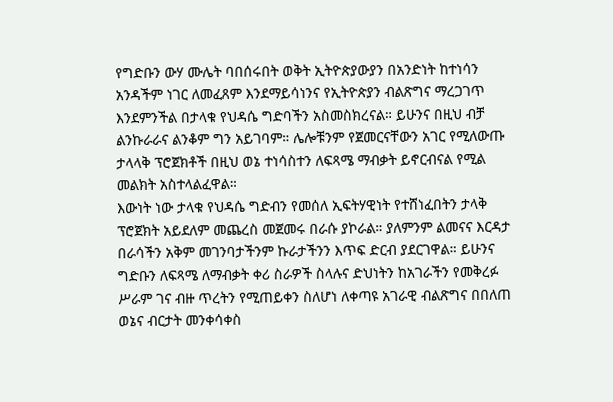የግድቡን ውሃ ሙሌት ባበሰሩበት ወቅት ኢትዮጵያውያን በአንድነት ከተነሳን አንዳችም ነገር ለመፈጸም እንደማይሳነንና የኢትዮጵያን ብልጽግና ማረጋገጥ እንደምንችል በታላቁ የህዳሴ ግድባችን አስመስክረናል። ይሁንና በዚህ ብቻ ልንኩራራና ልንቆም ግን አይገባም። ሌሎቹንም የጀመርናቸውን አገር የሚለውጡ ታላላቅ ፕሮጀክቶች በዚህ ወኔ ተነሳስተን ለፍጻሜ ማብቃት ይኖርብናል የሚል መልክት አስተላልፈዋል።
እውነት ነው ታላቁ የህዳሴ ግድብን የመሰለ ኢፍትሃዊነት የተሸነፈበትን ታላቅ ፕሮጀክት አይደለም መጨረስ መጀመሩ በራሱ ያኮራል። ያለምንም ልመናና እርዳታ በራሳችን አቅም መገንባታችንም ኩራታችንን እጥፍ ድርብ ያደርገዋል። ይሁንና ግድቡን ለፍጻሜ ለማብቃት ቀሪ ስራዎች ስላሉና ድህነትን ከአገራችን የመቅረፉ ሥራም ገና ብዙ ጥረትን የሚጠይቀን ስለሆነ ለቀጣዩ አገራዊ ብልጽግና በበለጠ ወኔና ብርታት መንቀሳቀስ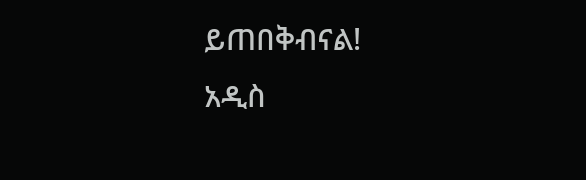ይጠበቅብናል!
አዲስ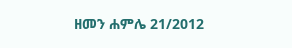ዘመን ሐምሌ 21/2012